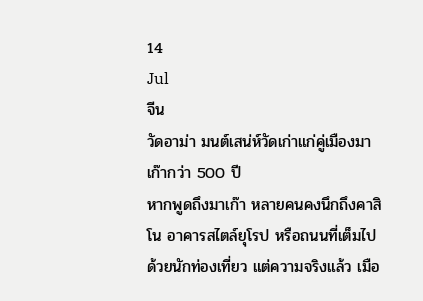14
Jul
จีน
วัดอาม่า มนต์เสน่ห์วัดเก่าแก่คู่เมืองมาเก๊ากว่า 500 ปี
หากพูดถึงมาเก๊า หลายคนคงนึกถึงคาสิโน อาคารสไตล์ยุโรป หรือถนนที่เต็มไปด้วยนักท่องเที่ยว แต่ความจริงแล้ว เมือ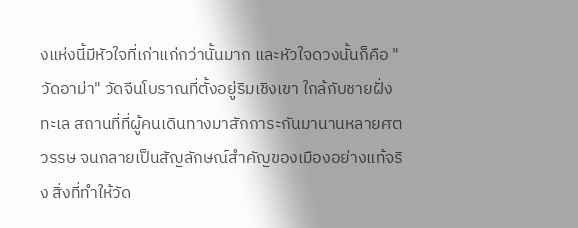งแห่งนี้มีหัวใจที่เก่าแก่กว่านั้นมาก และหัวใจดวงนั้นก็คือ "วัดอาม่า" วัดจีนโบราณที่ตั้งอยู่ริมเชิงเขา ใกล้กับชายฝั่งทะเล สถานที่ที่ผู้คนเดินทางมาสักการะกันมานานหลายศตวรรษ จนกลายเป็นสัญลักษณ์สำคัญของเมืองอย่างแท้จริง สิ่งที่ทำให้วัด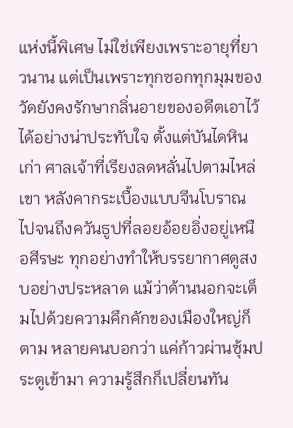แห่งนี้พิเศษ ไม่ใช่เพียงเพราะอายุที่ยาวนาน แต่เป็นเพราะทุกซอกทุกมุมของวัดยังคงรักษากลิ่นอายของอดีตเอาไว้ได้อย่างน่าประทับใจ ตั้งแต่บันไดหินเก่า ศาลเจ้าที่เรียงลดหลั่นไปตามไหล่เขา หลังคากระเบื้องแบบจีนโบราณ ไปจนถึงควันธูปที่ลอยอ้อยอิ่งอยู่เหนือศีรษะ ทุกอย่างทำให้บรรยากาศดูสงบอย่างประหลาด แม้ว่าด้านนอกจะเต็มไปด้วยความคึกคักของเมืองใหญ่ก็ตาม หลายคนบอกว่า แค่ก้าวผ่านซุ้มประตูเข้ามา ความรู้สึกก็เปลี่ยนทัน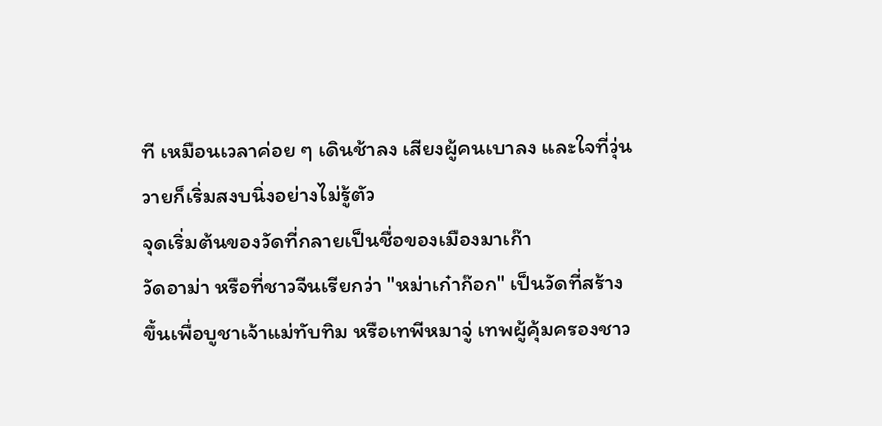ที เหมือนเวลาค่อย ๆ เดินช้าลง เสียงผู้คนเบาลง และใจที่วุ่นวายก็เริ่มสงบนิ่งอย่างไม่รู้ตัว
จุดเริ่มต้นของวัดที่กลายเป็นชื่อของเมืองมาเก๊า
วัดอาม่า หรือที่ชาวจีนเรียกว่า "หม่าเก๋าก๊อก" เป็นวัดที่สร้างขึ้นเพื่อบูชาเจ้าแม่ทับทิม หรือเทพีหมาจู่ เทพผู้คุ้มครองชาว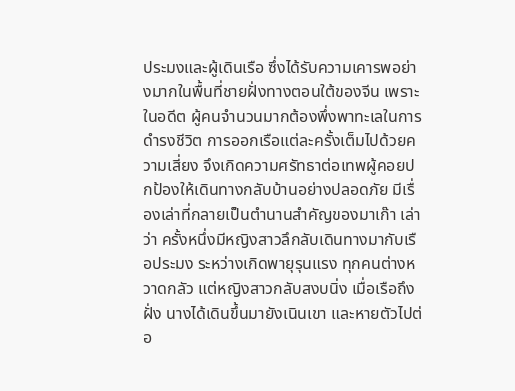ประมงและผู้เดินเรือ ซึ่งได้รับความเคารพอย่างมากในพื้นที่ชายฝั่งทางตอนใต้ของจีน เพราะในอดีต ผู้คนจำนวนมากต้องพึ่งพาทะเลในการดำรงชีวิต การออกเรือแต่ละครั้งเต็มไปด้วยความเสี่ยง จึงเกิดความศรัทธาต่อเทพผู้คอยปกป้องให้เดินทางกลับบ้านอย่างปลอดภัย มีเรื่องเล่าที่กลายเป็นตำนานสำคัญของมาเก๊า เล่าว่า ครั้งหนึ่งมีหญิงสาวลึกลับเดินทางมากับเรือประมง ระหว่างเกิดพายุรุนแรง ทุกคนต่างหวาดกลัว แต่หญิงสาวกลับสงบนิ่ง เมื่อเรือถึงฝั่ง นางได้เดินขึ้นมายังเนินเขา และหายตัวไปต่อ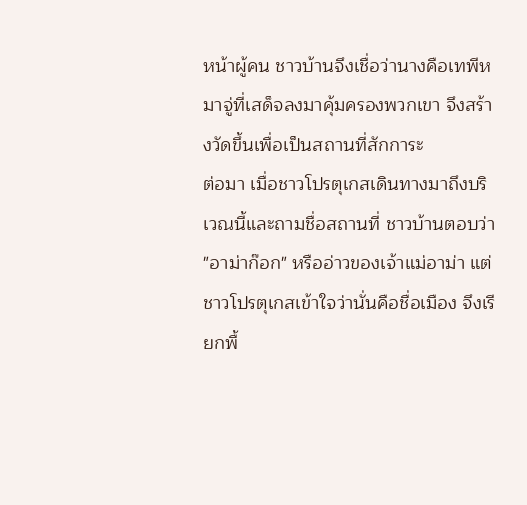หน้าผู้คน ชาวบ้านจึงเชื่อว่านางคือเทพีหมาจู่ที่เสด็จลงมาคุ้มครองพวกเขา จึงสร้างวัดขึ้นเพื่อเป็นสถานที่สักการะ
ต่อมา เมื่อชาวโปรตุเกสเดินทางมาถึงบริเวณนี้และถามชื่อสถานที่ ชาวบ้านตอบว่า "อาม่าก๊อก" หรืออ่าวของเจ้าแม่อาม่า แต่ชาวโปรตุเกสเข้าใจว่านั่นคือชื่อเมือง จึงเรียกพื้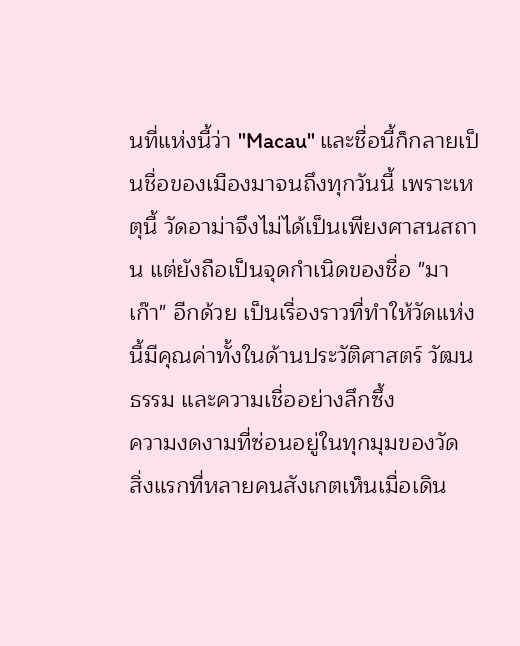นที่แห่งนี้ว่า "Macau" และชื่อนี้ก็กลายเป็นชื่อของเมืองมาจนถึงทุกวันนี้ เพราะเหตุนี้ วัดอาม่าจึงไม่ได้เป็นเพียงศาสนสถาน แต่ยังถือเป็นจุดกำเนิดของชื่อ "มาเก๊า" อีกด้วย เป็นเรื่องราวที่ทำให้วัดแห่งนี้มีคุณค่าทั้งในด้านประวัติศาสตร์ วัฒนธรรม และความเชื่ออย่างลึกซึ้ง
ความงดงามที่ซ่อนอยู่ในทุกมุมของวัด
สิ่งแรกที่หลายคนสังเกตเห็นเมื่อเดิน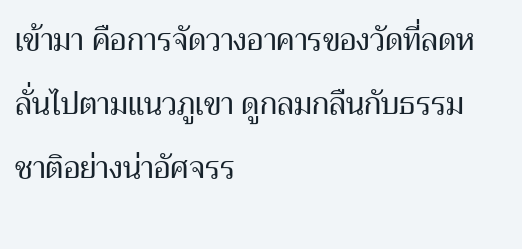เข้ามา คือการจัดวางอาคารของวัดที่ลดหลั่นไปตามแนวภูเขา ดูกลมกลืนกับธรรมชาติอย่างน่าอัศจรร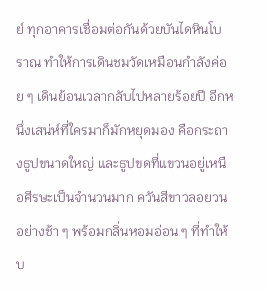ย์ ทุกอาคารเชื่อมต่อกันด้วยบันไดหินโบราณ ทำให้การเดินชมวัดเหมือนกำลังค่อย ๆ เดินย้อนเวลากลับไปหลายร้อยปี อีกหนึ่งเสน่ห์ที่ใครมาก็มักหยุดมอง คือกระถางธูปขนาดใหญ่ และธูปขดที่แขวนอยู่เหนือศีรษะเป็นจำนวนมาก ควันสีขาวลอยวนอย่างช้า ๆ พร้อมกลิ่นหอมอ่อน ๆ ที่ทำให้บ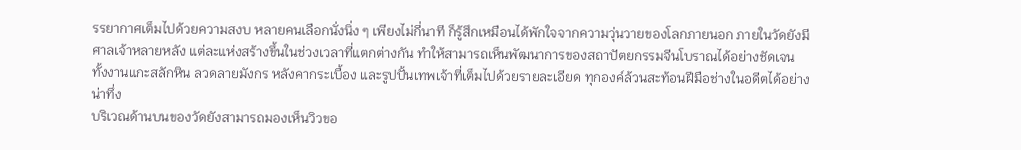รรยากาศเต็มไปด้วยความสงบ หลายคนเลือกนั่งนิ่ง ๆ เพียงไม่กี่นาที ก็รู้สึกเหมือนได้พักใจจากความวุ่นวายของโลกภายนอก ภายในวัดยังมีศาลเจ้าหลายหลัง แต่ละแห่งสร้างขึ้นในช่วงเวลาที่แตกต่างกัน ทำให้สามารถเห็นพัฒนาการของสถาปัตยกรรมจีนโบราณได้อย่างชัดเจน ทั้งงานแกะสลักหิน ลวดลายมังกร หลังคากระเบื้อง และรูปปั้นเทพเจ้าที่เต็มไปด้วยรายละเอียด ทุกองค์ล้วนสะท้อนฝีมือช่างในอดีตได้อย่างน่าทึ่ง
บริเวณด้านบนของวัดยังสามารถมองเห็นวิวขอ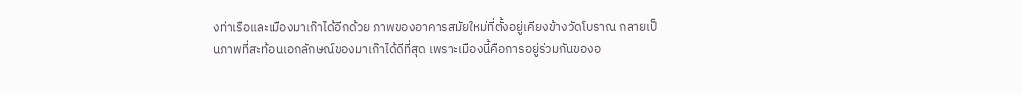งท่าเรือและเมืองมาเก๊าได้อีกด้วย ภาพของอาคารสมัยใหม่ที่ตั้งอยู่เคียงข้างวัดโบราณ กลายเป็นภาพที่สะท้อนเอกลักษณ์ของมาเก๊าได้ดีที่สุด เพราะเมืองนี้คือการอยู่ร่วมกันของอ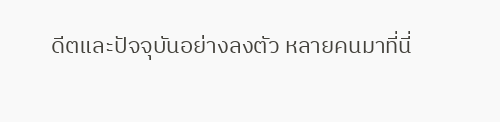ดีตและปัจจุบันอย่างลงตัว หลายคนมาที่นี่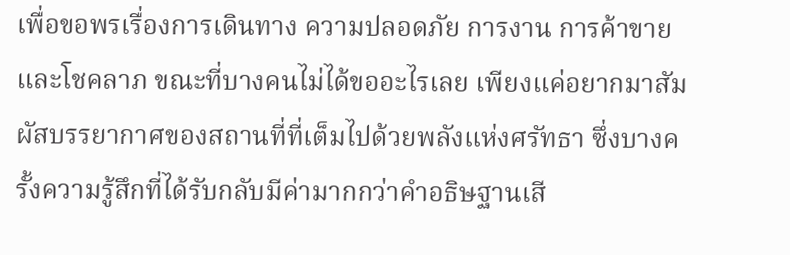เพื่อขอพรเรื่องการเดินทาง ความปลอดภัย การงาน การค้าขาย และโชคลาภ ขณะที่บางคนไม่ได้ขออะไรเลย เพียงแค่อยากมาสัมผัสบรรยากาศของสถานที่ที่เต็มไปด้วยพลังแห่งศรัทธา ซึ่งบางครั้งความรู้สึกที่ได้รับกลับมีค่ามากกว่าคำอธิษฐานเสี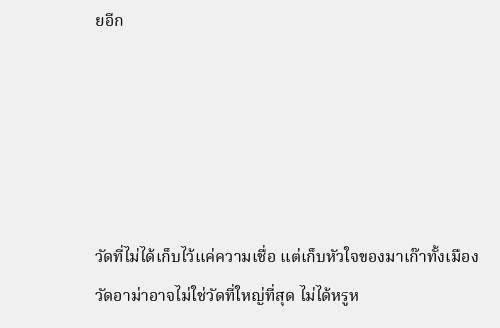ยอีก





วัดที่ไม่ได้เก็บไว้แค่ความเชื่อ แต่เก็บหัวใจของมาเก๊าทั้งเมือง
วัดอาม่าอาจไม่ใช่วัดที่ใหญ่ที่สุด ไม่ได้หรูห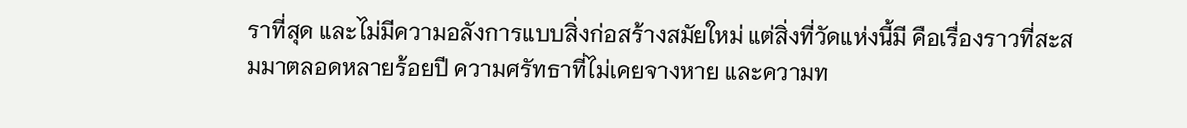ราที่สุด และไม่มีความอลังการแบบสิ่งก่อสร้างสมัยใหม่ แต่สิ่งที่วัดแห่งนี้มี คือเรื่องราวที่สะสมมาตลอดหลายร้อยปี ความศรัทธาที่ไม่เคยจางหาย และความท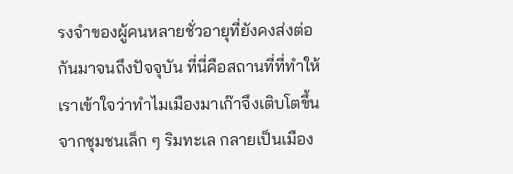รงจำของผู้คนหลายชั่วอายุที่ยังคงส่งต่อกันมาจนถึงปัจจุบัน ที่นี่คือสถานที่ที่ทำให้เราเข้าใจว่าทำไมเมืองมาเก๊าจึงเติบโตขึ้นจากชุมชนเล็ก ๆ ริมทะเล กลายเป็นเมือง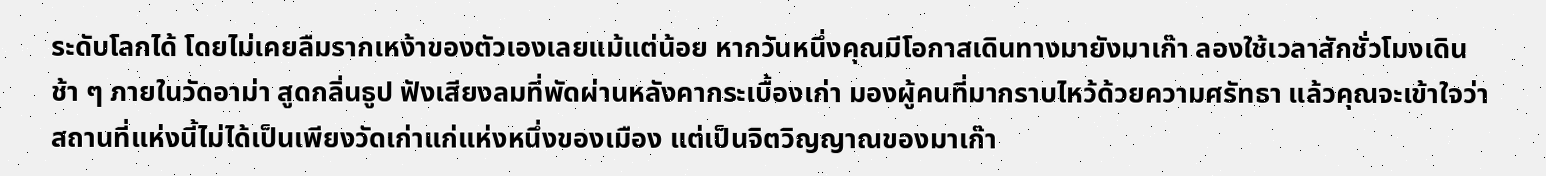ระดับโลกได้ โดยไม่เคยลืมรากเหง้าของตัวเองเลยแม้แต่น้อย หากวันหนึ่งคุณมีโอกาสเดินทางมายังมาเก๊า ลองใช้เวลาสักชั่วโมงเดินช้า ๆ ภายในวัดอาม่า สูดกลิ่นธูป ฟังเสียงลมที่พัดผ่านหลังคากระเบื้องเก่า มองผู้คนที่มากราบไหว้ด้วยความศรัทธา แล้วคุณจะเข้าใจว่า สถานที่แห่งนี้ไม่ได้เป็นเพียงวัดเก่าแก่แห่งหนึ่งของเมือง แต่เป็นจิตวิญญาณของมาเก๊า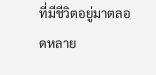ที่มีชีวิตอยู่มาตลอดหลาย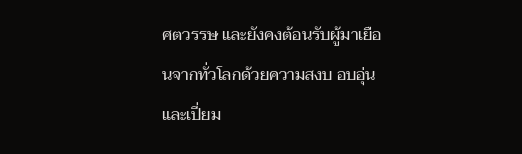ศตวรรษ และยังคงต้อนรับผู้มาเยือนจากทั่วโลกด้วยความสงบ อบอุ่น และเปี่ยม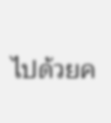ไปด้วยค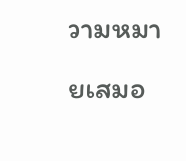วามหมายเสมอ